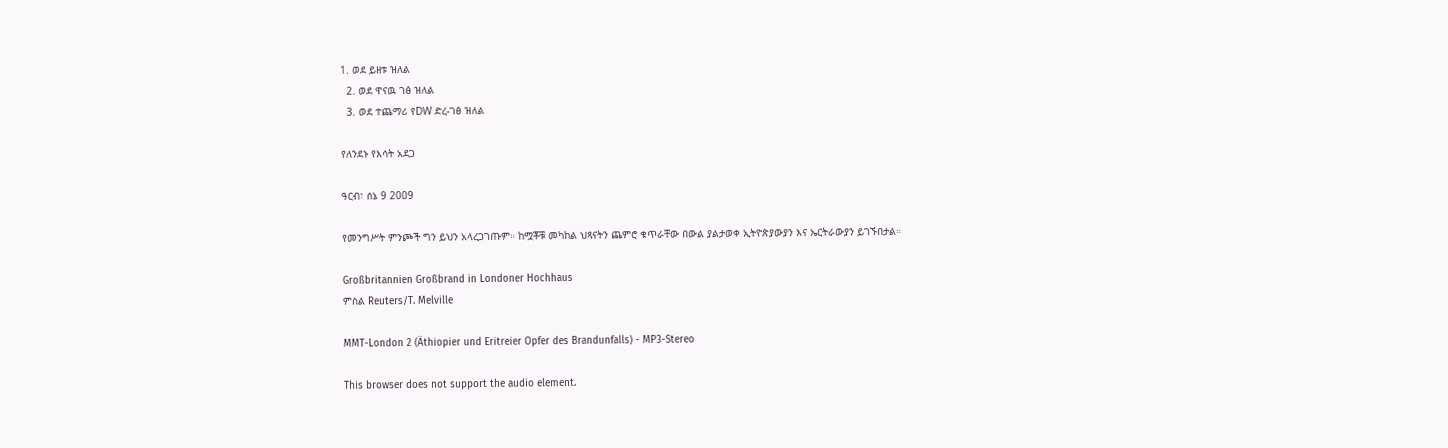1. ወደ ይዘቱ ዝለል
  2. ወደ ዋናዉ ገፅ ዝለል
  3. ወደ ተጨማሪ የDW ድረ-ገፅ ዝለል

የለንደኑ የእሳት አደጋ

ዓርብ፣ ሰኔ 9 2009

የመንግሥት ምንጮች ግን ይህን አላረጋገጡም። ከሟቾቹ መካከል ህጻናትን ጨምሮ ቁጥራቸው በውል ያልታወቀ ኢትዮጵያውያን እና ኤርትራውያን ይገኙበታል።

Großbritannien Großbrand in Londoner Hochhaus
ምስል Reuters/T. Melville

MMT-London 2 (Äthiopier und Eritreier Opfer des Brandunfalls) - MP3-Stereo

This browser does not support the audio element.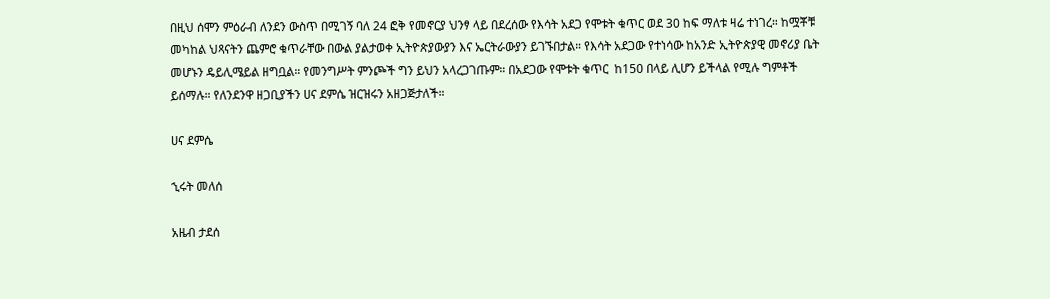በዚህ ሰሞን ምዕራብ ለንደን ውስጥ በሚገኝ ባለ 24 ፎቅ የመኖርያ ህንፃ ላይ በደረሰው የእሳት አደጋ የሞቱት ቁጥር ወደ 30 ከፍ ማለቱ ዛሬ ተነገረ። ከሟቾቹ መካከል ህጻናትን ጨምሮ ቁጥራቸው በውል ያልታወቀ ኢትዮጵያውያን እና ኤርትራውያን ይገኙበታል። የእሳት አደጋው የተነሳው ከአንድ ኢትዮጵያዊ መኖሪያ ቤት መሆኑን ዴይሊሜይል ዘግቧል። የመንግሥት ምንጮች ግን ይህን አላረጋገጡም። በአደጋው የሞቱት ቁጥር  ከ150 በላይ ሊሆን ይችላል የሚሉ ግምቶች ይሰማሉ። የለንደንዋ ዘጋቢያችን ሀና ደምሴ ዝርዝሩን አዘጋጅታለች።

ሀና ደምሴ

ኂሩት መለሰ

አዜብ ታደሰ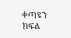ቀጣዩን ክፍል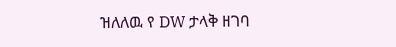ዝለለዉ የ DW ታላቅ ዘገባ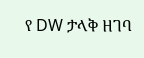የ DW ታላቅ ዘገባ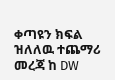ቀጣዩን ክፍል ዝለለዉ ተጨማሪ መረጃ ከ DW